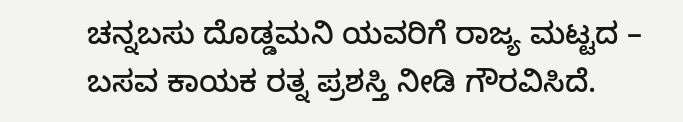ಚನ್ನಬಸು ದೊಡ್ಡಮನಿ ಯವರಿಗೆ ರಾಜ್ಯ ಮಟ್ಟದ – ಬಸವ ಕಾಯಕ ರತ್ನ ಪ್ರಶಸ್ತಿ ನೀಡಿ ಗೌರವಿಸಿದೆ.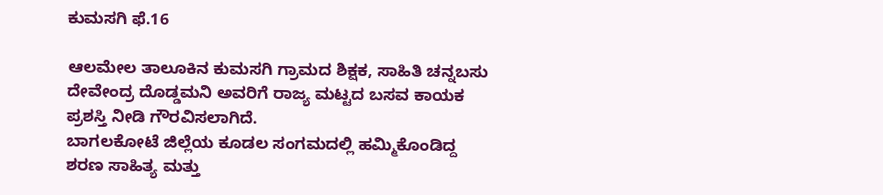ಕುಮಸಗಿ ಫೆ.16

ಆಲಮೇಲ ತಾಲೂಕಿನ ಕುಮಸಗಿ ಗ್ರಾಮದ ಶಿಕ್ಷಕ, ಸಾಹಿತಿ ಚನ್ನಬಸು ದೇವೇಂದ್ರ ದೊಡ್ಡಮನಿ ಅವರಿಗೆ ರಾಜ್ಯ ಮಟ್ಟದ ಬಸವ ಕಾಯಕ ಪ್ರಶಸ್ತಿ ನೀಡಿ ಗೌರವಿಸಲಾಗಿದೆ.
ಬಾಗಲಕೋಟೆ ಜಿಲ್ಲೆಯ ಕೂಡಲ ಸಂಗಮದಲ್ಲಿ ಹಮ್ಮಿಕೊಂಡಿದ್ದ ಶರಣ ಸಾಹಿತ್ಯ ಮತ್ತು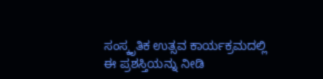ಸಂಸ್ಕೃತಿಕ ಉತ್ಸವ ಕಾರ್ಯಕ್ರಮದಲ್ಲಿ ಈ ಪ್ರಶಸ್ತಿಯನ್ನು ನೀಡಿ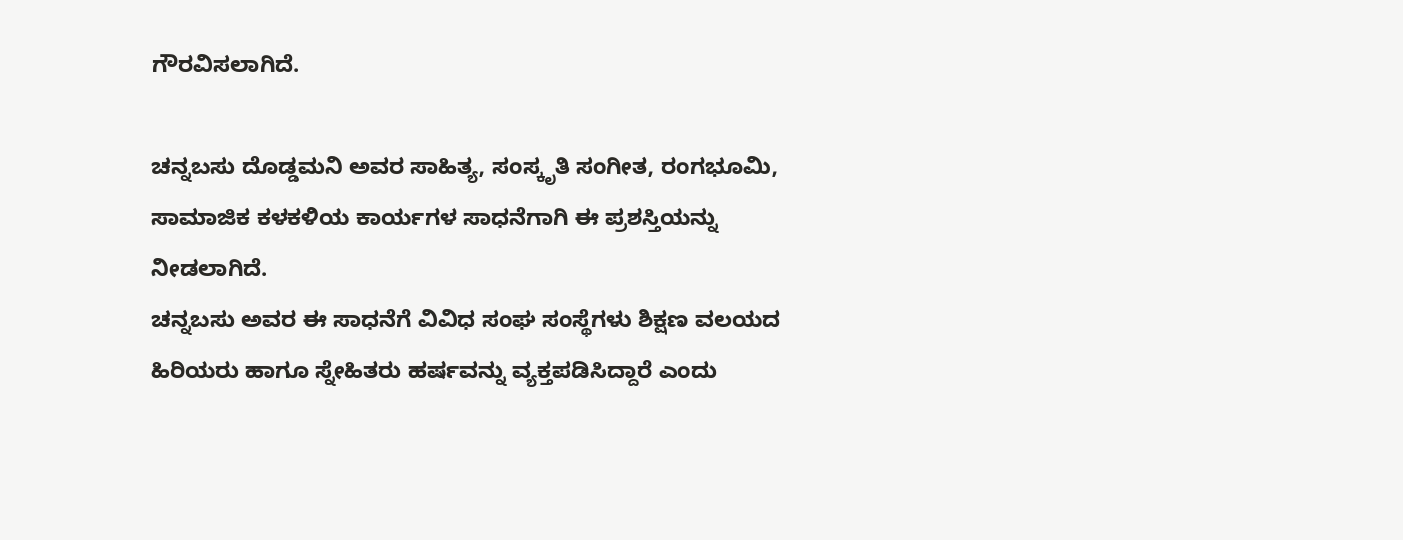ಗೌರವಿಸಲಾಗಿದೆ.

ಚನ್ನಬಸು ದೊಡ್ಡಮನಿ ಅವರ ಸಾಹಿತ್ಯ, ಸಂಸ್ಕೃತಿ ಸಂಗೀತ, ರಂಗಭೂಮಿ, ಸಾಮಾಜಿಕ ಕಳಕಳಿಯ ಕಾರ್ಯಗಳ ಸಾಧನೆಗಾಗಿ ಈ ಪ್ರಶಸ್ತಿಯನ್ನು ನೀಡಲಾಗಿದೆ.
ಚನ್ನಬಸು ಅವರ ಈ ಸಾಧನೆಗೆ ವಿವಿಧ ಸಂಘ ಸಂಸ್ಥೆಗಳು ಶಿಕ್ಷಣ ವಲಯದ ಹಿರಿಯರು ಹಾಗೂ ಸ್ನೇಹಿತರು ಹರ್ಷವನ್ನು ವ್ಯಕ್ತಪಡಿಸಿದ್ದಾರೆ ಎಂದು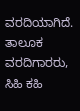ವರದಿಯಾಗಿದೆ.
ತಾಲೂಕ ವರದಿಗಾರರು, ಸಿಹಿ ಕಹಿ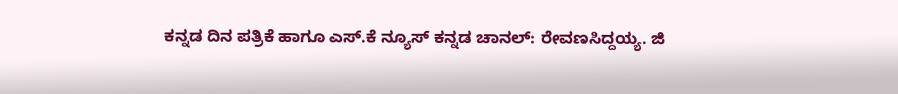ಕನ್ನಡ ದಿನ ಪತ್ರಿಕೆ ಹಾಗೂ ಎಸ್.ಕೆ ನ್ಯೂಸ್ ಕನ್ನಡ ಚಾನಲ್: ರೇವಣಸಿದ್ದಯ್ಯ. ಜಿ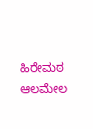ಹಿರೇಮಠ ಆಲಮೇಲ